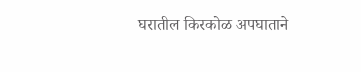घरातील किरकोळ अपघाताने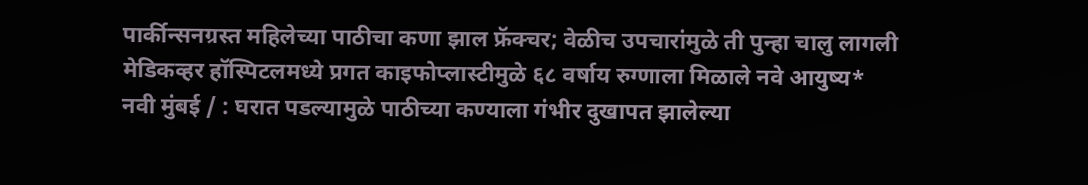पार्कीन्सनग्रस्त महिलेच्या पाठीचा कणा झाल फ्रॅक्चर; वेळीच उपचारांमुळे ती पुन्हा चालु लागली
मेडिकव्हर हॉस्पिटलमध्ये प्रगत काइफोप्लास्टीमुळे ६८ वर्षाय रुग्णाला मिळाले नवे आयुष्य*
नवी मुंबई / : घरात पडल्यामुळे पाठीच्या कण्याला गंभीर दुखापत झालेल्या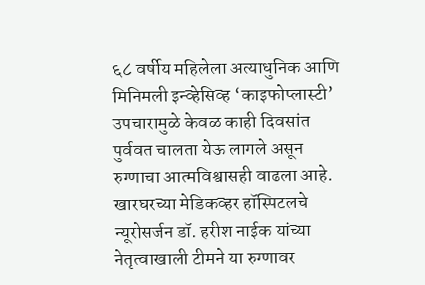६८ वर्षीय महिलेला अत्याधुनिक आणि मिनिमली इन्व्हेसिव्ह ‘काइफोप्लास्टी’ उपचारामुळे केवळ काही दिवसांत पुर्ववत चालता येऊ लागले असून रुग्णाचा आत्मविश्वासही वाढला आहे. खारघरच्या मेडिकव्हर हॉस्पिटलचे न्यूरोसर्जन डॉ. हरीश नाईक यांच्या नेतृत्वाखाली टीमने या रुग्णावर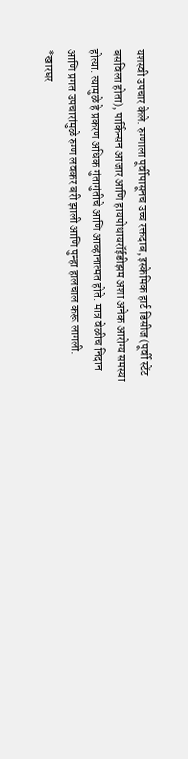यशस्वी उपचार केले. रुग्णाला पूर्वीपासूनच उच्च रक्तदाब, इस्केमिक हार्ट डिसीज (पूर्वी स्टेंट बसविला होता), पार्किन्सन आजार आणि हायपोथायरॉईडीझम अशा अनेक आरोग्य समस्या होत्या. त्यामुळे हे प्रकरण अधिक गुंतागुंतीचे आणि आव्हानात्मत होते. मात्र वेळीच निदान आणि प्रगत उपचारांमुळे रुग्ण लवकर बरी झाली आणि पुन्हा हालचाल करू लागली.
*खारघर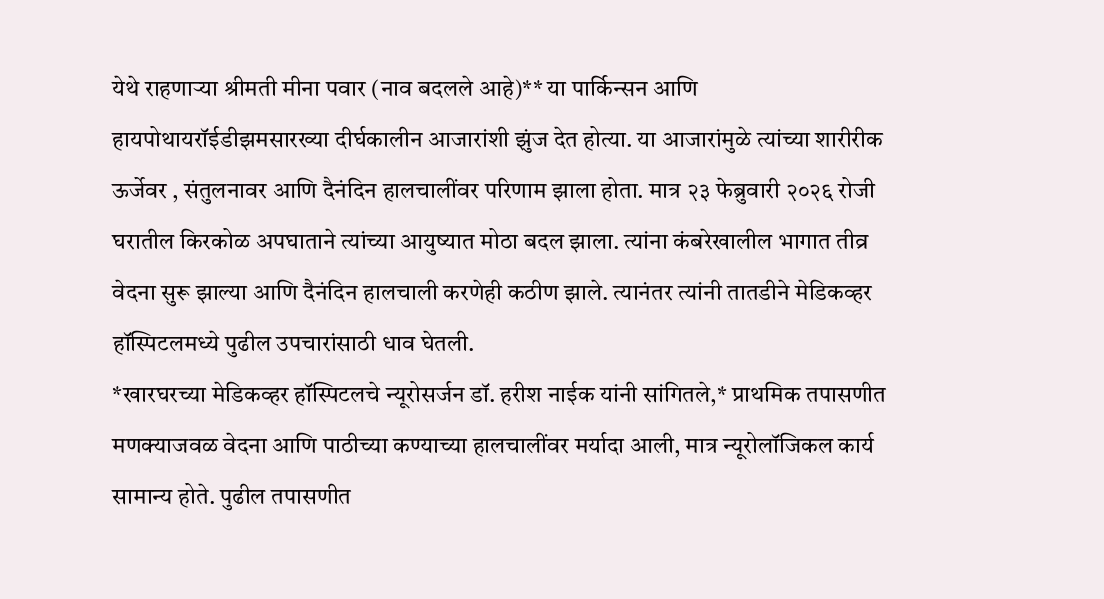येथे राहणाऱ्या श्रीमती मीना पवार (नाव बदलले आहे)** या पार्किन्सन आणि हायपोथायरॉईडीझमसारख्या दीर्घकालीन आजारांशी झुंज देत होत्या. या आजारांमुळे त्यांच्या शारीरीक ऊर्जेवर , संतुलनावर आणि दैनंदिन हालचालींवर परिणाम झाला होता. मात्र २३ फेब्रुवारी २०२६ रोजी घरातील किरकोळ अपघाताने त्यांच्या आयुष्यात मोठा बदल झाला. त्यांना कंबरेखालील भागात तीव्र वेदना सुरू झाल्या आणि दैनंदिन हालचाली करणेही कठीण झाले. त्यानंतर त्यांनी तातडीने मेडिकव्हर हॉस्पिटलमध्ये पुढील उपचारांसाठी धाव घेतली.
*खारघरच्या मेडिकव्हर हॉस्पिटलचे न्यूरोसर्जन डॉ. हरीश नाईक यांनी सांगितले,* प्राथमिक तपासणीत मणक्याजवळ वेदना आणि पाठीच्या कण्याच्या हालचालींवर मर्यादा आली, मात्र न्यूरोलॉजिकल कार्य सामान्य होते. पुढील तपासणीत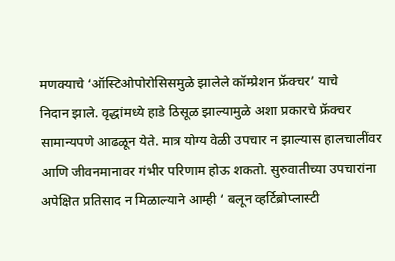मणक्याचे ‘ऑस्टिओपोरोसिसमुळे झालेले कॉम्प्रेशन फ्रॅक्चर’ याचे
निदान झाले. वृद्धांमध्ये हाडे ठिसूळ झाल्यामुळे अशा प्रकारचे फ्रॅक्चर सामान्यपणे आढळून येते. मात्र योग्य वेळी उपचार न झाल्यास हालचालींवर आणि जीवनमानावर गंभीर परिणाम होऊ शकतो. सुरुवातीच्या उपचारांना अपेक्षित प्रतिसाद न मिळाल्याने आम्ही ‘ बलून व्हर्टिब्रोप्लास्टी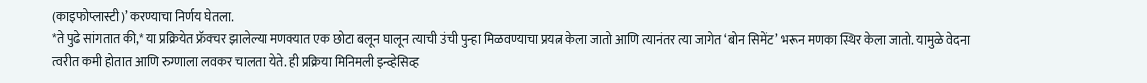(काइफोप्लास्टी)’ करण्याचा निर्णय घेतला.
*ते पुढे सांगतात की,* या प्रक्रियेत फ्रॅक्चर झालेल्या मणक्यात एक छोटा बलून घालून त्याची उंची पुन्हा मिळवण्याचा प्रयत्न केला जातो आणि त्यानंतर त्या जागेत ‘बोन सिमेंट’ भरून मणका स्थिर केला जातो. यामुळे वेदना त्वरीत कमी होतात आणि रुग्णाला लवकर चालता येते. ही प्रक्रिया मिनिमली इन्व्हेसिव्ह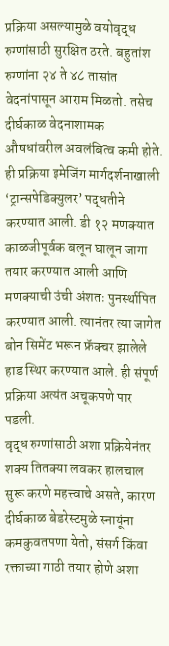प्रक्रिया असल्यामुळे वयोवृद्ध रुग्णांसाठी सुरक्षित ठरते. बहुतांश रुग्णांना २४ ते ४८ तासांत वेदनांपासून आराम मिळतो. तसेच दीर्घकाळ वेदनाशामक औषधांवरील अवलंबित्व कमी होते.
ही प्रक्रिया इमेजिंग मार्गदर्शनाखाली ‘ट्रान्सपेडिक्युलर’ पद्धतीने करण्यात आली. डी १२ मणक्यात काळजीपूर्वक बलून घालून जागा तयार करण्यात आली आणि मणक्याची उंची अंशतः पुनर्स्थापित करण्यात आली. त्यानंतर त्या जागेत बोन सिमेंट भरून फ्रॅक्चर झालेले हाड स्थिर करण्यात आले. ही संपूर्ण प्रक्रिया अत्यंत अचूकपणे पार पडली.
वृद्ध रुग्णांसाठी अशा प्रक्रियेनंतर शक्य तितक्या लवकर हालचाल सुरू करणे महत्त्वाचे असते, कारण दीर्घकाळ बेडरेस्टमुळे स्नायूंना कमकुवतपणा येतो, संसर्ग किंवा रक्ताच्या गाठी तयार होणे अशा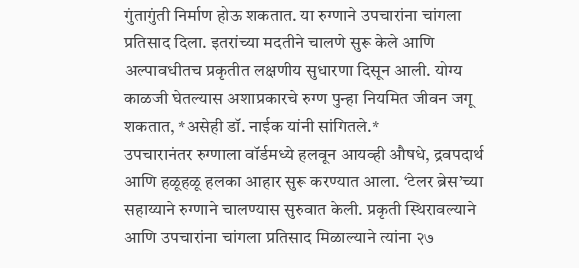गुंतागुंती निर्माण होऊ शकतात. या रुग्णाने उपचारांना चांगला प्रतिसाद दिला. इतरांच्या मदतीने चालणे सुरू केले आणि अल्पावधीतच प्रकृतीत लक्षणीय सुधारणा दिसून आली. योग्य काळजी घेतल्यास अशाप्रकारचे रुग्ण पुन्हा नियमित जीवन जगू शकतात, *असेही डॉ. नाईक यांनी सांगितले.*
उपचारानंतर रुग्णाला वॉर्डमध्ये हलवून आयव्ही औषधे, द्रवपदार्थ आणि हळूहळू हलका आहार सुरू करण्यात आला. ‘टेलर ब्रेस’च्या सहाय्याने रुग्णाने चालण्यास सुरुवात केली. प्रकृती स्थिरावल्याने आणि उपचारांना चांगला प्रतिसाद मिळाल्याने त्यांना २७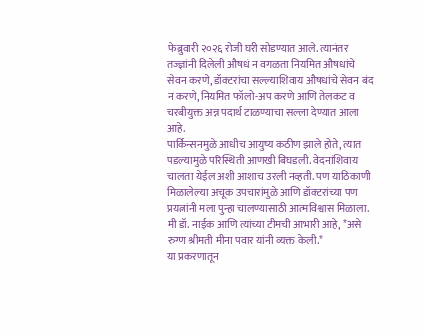फेब्रुवारी २०२६ रोजी घरी सोडण्यात आले. त्यानंतर तज्ज्ञांनी दिलेली औषधं न वगळता नियमित औषधांचे सेवन करणे, डॉक्टरांचा सल्ल्याशिवाय औषधांचे सेवन बंद न करणे, नियमित फॉलो-अप करणे आणि तेलकट व चरबीयुक्त अन्न पदार्थ टाळण्याचा सल्ला देण्यात आला आहे.
पार्किन्सनमुळे आधीच आयुष्य कठीण झाले होते, त्यात पडल्यामुळे परिस्थिती आणखी बिघडली. वेदनांशिवाय चालता येईल अशी आशाच उरली नव्हती. पण याठिकाणी मिळालेल्या अचूक उपचारांमुळे आणि डॉक्टरांच्या पण प्रयत्नांनी मला पुन्हा चालण्यासाठी आत्मविश्वास मिळाला. मी डॉ. नाईक आणि त्यांच्या टीमची आभारी आहे, *असे रुग्ण श्रीमती मीना पवार यांनी व्यक्त केली.*
या प्रकरणातून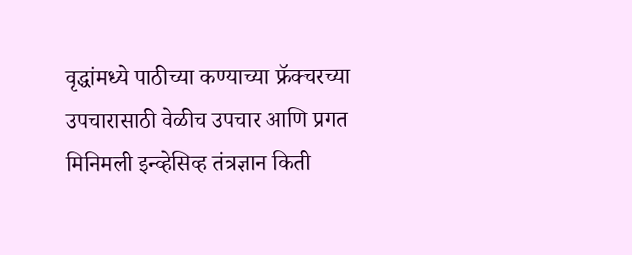वृद्धांमध्ये पाठीच्या कण्याच्या फ्रॅक्चरच्या उपचारासाठी वेळीच उपचार आणि प्रगत मिनिमली इन्व्हेसिव्ह तंत्रज्ञान किती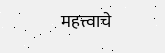महत्त्वाचे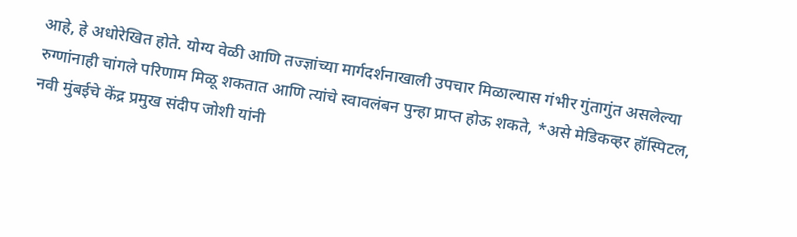आहे, हे अधोरेखित होते. योग्य वेळी आणि तज्ज्ञांच्या मार्गदर्शनाखाली उपचार मिळाल्यास गंभीर गुंतागुंत असलेल्या रुग्णांनाही चांगले परिणाम मिळू शकतात आणि त्यांचे स्वावलंबन पुन्हा प्राप्त होऊ शकते, *असे मेडिकव्हर हॉस्पिटल, नवी मुंबईचे केंद्र प्रमुख संदीप जोशी यांनी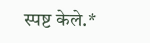स्पष्ट केले.*